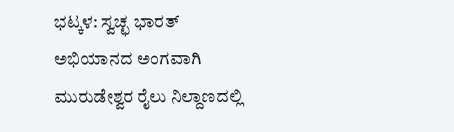ಭಟ್ಕಳ: ಸ್ವಚ್ಛ ಭಾರತ್ ಅಭಿಯಾನದ ಅಂಗವಾಗಿ ಮುರುಡೇಶ್ವರ ರೈಲು ನಿಲ್ದಾಣದಲ್ಲಿ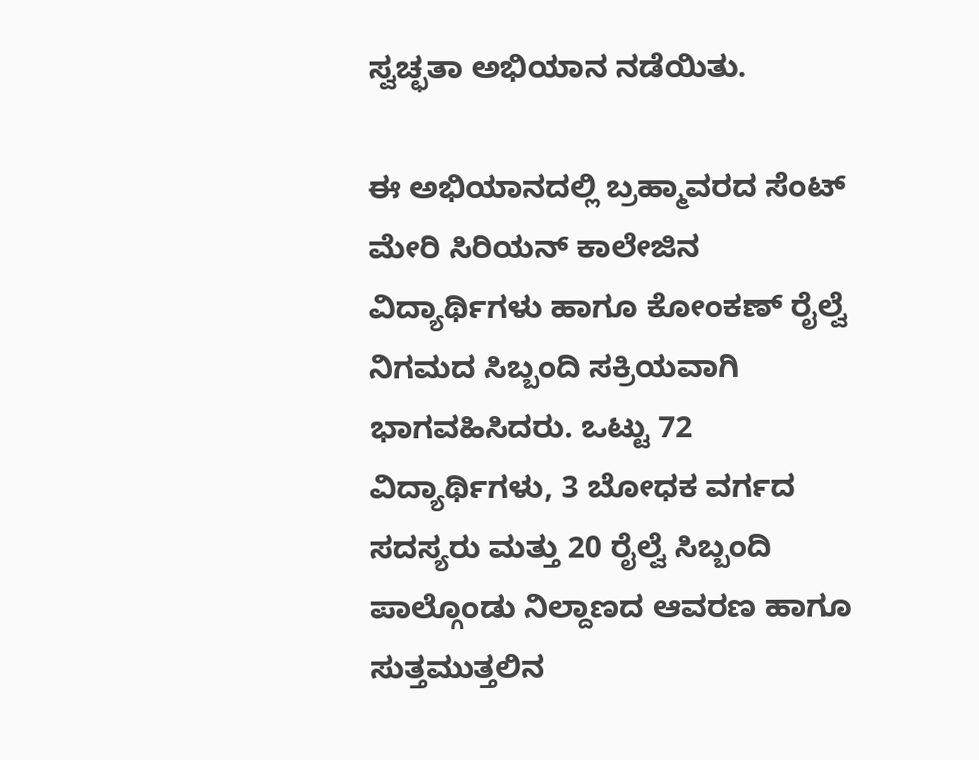ಸ್ವಚ್ಛತಾ ಅಭಿಯಾನ ನಡೆಯಿತು.

ಈ ಅಭಿಯಾನದಲ್ಲಿ ಬ್ರಹ್ಮಾವರದ ಸೆಂಟ್ ಮೇರಿ ಸಿರಿಯನ್ ಕಾಲೇಜಿನ ವಿದ್ಯಾರ್ಥಿಗಳು ಹಾಗೂ ಕೋಂಕಣ್ ರೈಲ್ವೆ ನಿಗಮದ ಸಿಬ್ಬಂದಿ ಸಕ್ರಿಯವಾಗಿ ಭಾಗವಹಿಸಿದರು. ಒಟ್ಟು 72 ವಿದ್ಯಾರ್ಥಿಗಳು, 3 ಬೋಧಕ ವರ್ಗದ ಸದಸ್ಯರು ಮತ್ತು 20 ರೈಲ್ವೆ ಸಿಬ್ಬಂದಿ ಪಾಲ್ಗೊಂಡು ನಿಲ್ದಾಣದ ಆವರಣ ಹಾಗೂ ಸುತ್ತಮುತ್ತಲಿನ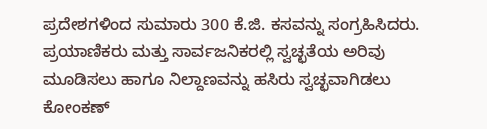ಪ್ರದೇಶಗಳಿಂದ ಸುಮಾರು 300 ಕೆ.ಜಿ. ಕಸವನ್ನು ಸಂಗ್ರಹಿಸಿದರು.
ಪ್ರಯಾಣಿಕರು ಮತ್ತು ಸಾರ್ವಜನಿಕರಲ್ಲಿ ಸ್ವಚ್ಛತೆಯ ಅರಿವು ಮೂಡಿಸಲು ಹಾಗೂ ನಿಲ್ದಾಣವನ್ನು ಹಸಿರು ಸ್ವಚ್ಛವಾಗಿಡಲು ಕೋಂಕಣ್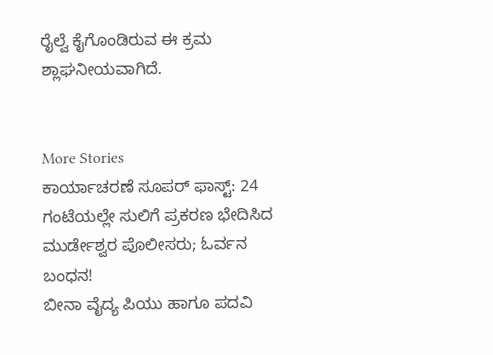ರೈಲ್ವೆ ಕೈಗೊಂಡಿರುವ ಈ ಕ್ರಮ ಶ್ಲಾಘನೀಯವಾಗಿದೆ.


More Stories
ಕಾರ್ಯಾಚರಣೆ ಸೂಪರ್ ಫಾಸ್ಟ್: 24 ಗಂಟೆಯಲ್ಲೇ ಸುಲಿಗೆ ಪ್ರಕರಣ ಭೇದಿಸಿದ ಮುರ್ಡೇಶ್ವರ ಪೊಲೀಸರು; ಓರ್ವನ ಬಂಧನ!
ಬೀನಾ ವೈದ್ಯ ಪಿಯು ಹಾಗೂ ಪದವಿ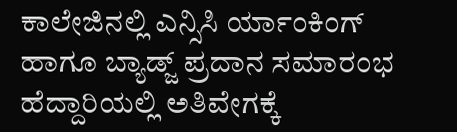ಕಾಲೇಜಿನಲ್ಲಿ ಎನ್ಸಿಸಿ ರ್ಯಾಂಕಿಂಗ್ ಹಾಗೂ ಬ್ಯಾಡ್ಜ್ ಪ್ರದಾನ ಸಮಾರಂಭ
ಹೆದ್ದಾರಿಯಲ್ಲಿ ಅತಿವೇಗಕ್ಕೆ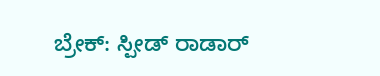ಬ್ರೇಕ್: ಸ್ಪೀಡ್ ರಾಡಾರ್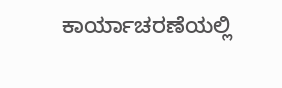ಕಾರ್ಯಾಚರಣೆಯಲ್ಲಿ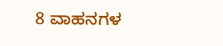8 ವಾಹನಗಳ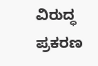ವಿರುದ್ಧ ಪ್ರಕರಣ